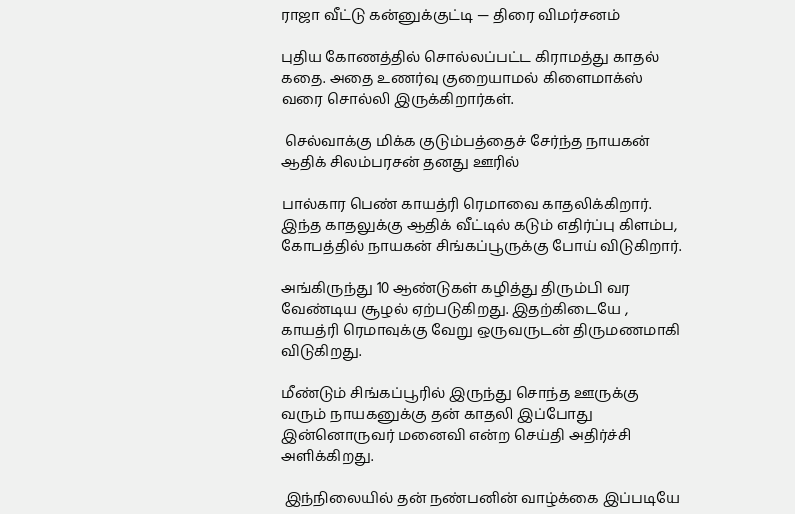ராஜா வீட்டு கன்னுக்குட்டி — திரை விமர்சனம்

புதிய கோணத்தில் சொல்லப்பட்ட கிராமத்து காதல் கதை. அதை உணர்வு குறையாமல் கிளைமாக்ஸ் வரை சொல்லி இருக்கிறார்கள்.

 செல்வாக்கு மிக்க குடும்பத்தைச் சேர்ந்த நாயகன் ஆதிக் சிலம்பரசன் தனது ஊரில்

பால்கார பெண் காயத்ரி ரெமாவை காதலிக்கிறார். இந்த காதலுக்கு ஆதிக் வீட்டில் கடும் எதிர்ப்பு கிளம்ப, கோபத்தில் நாயகன் சிங்கப்பூருக்கு போய் விடுகிறார்.

அங்கிருந்து 10 ஆண்டுகள் கழித்து திரும்பி வர வேண்டிய சூழல் ஏற்படுகிறது. இதற்கிடையே , காயத்ரி ரெமாவுக்கு வேறு ஒருவருடன் திருமணமாகி விடுகிறது.

மீண்டும் சிங்கப்பூரில் இருந்து சொந்த ஊருக்கு வரும் நாயகனுக்கு தன் காதலி இப்போது இன்னொருவர் மனைவி என்ற செய்தி அதிர்ச்சி அளிக்கிறது.

 இந்நிலையில் தன் நண்பனின் வாழ்க்கை இப்படியே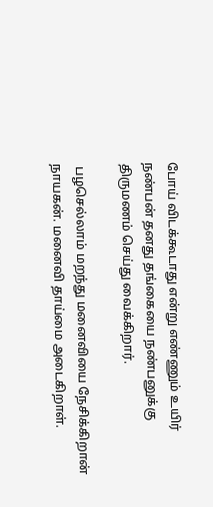போய் விடக்கூடாது என்று எண்ணும் உயிர் நண்பன் தனது தங்கையை நண்பனுக்கு திருமணம் செய்து வைக்கிறார்.

 பழசெல்லாம் மறந்து மனைவியை நேசிக்கிறான் நாயகன். மனைவி தாய்மை அடைகிறாள்.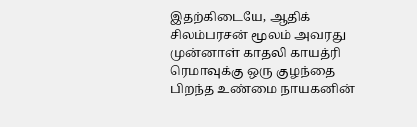இதற்கிடையே, ஆதிக் சிலம்பரசன் மூலம் அவரது முன்னாள் காதலி காயத்ரி ரெமாவுக்கு ஒரு குழந்தை பிறந்த உண்மை நாயகனின்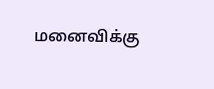மனைவிக்கு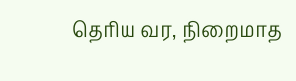தெரிய வர, நிறைமாத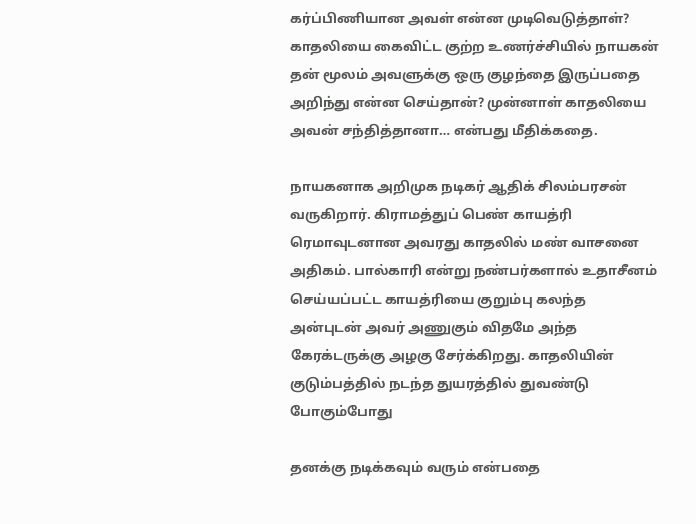கர்ப்பிணியான அவள் என்ன முடிவெடுத்தாள்? காதலியை கைவிட்ட குற்ற உணர்ச்சியில் நாயகன் தன் மூலம் அவளுக்கு ஒரு குழந்தை இருப்பதை அறிந்து என்ன செய்தான்? முன்னாள் காதலியை அவன் சந்தித்தானா… என்பது மீதிக்கதை.

நாயகனாக அறிமுக நடிகர் ஆதிக் சிலம்பரசன் வருகிறார். கிராமத்துப் பெண் காயத்ரி ரெமாவுடனான அவரது காதலில் மண் வாசனை அதிகம். பால்காரி என்று நண்பர்களால் உதாசீனம் செய்யப்பட்ட காயத்ரியை குறும்பு கலந்த அன்புடன் அவர் அணுகும் விதமே அந்த கேரக்டருக்கு அழகு சேர்க்கிறது. காதலியின் குடும்பத்தில் நடந்த துயரத்தில் துவண்டு போகும்போது

தனக்கு நடிக்கவும் வரும் என்பதை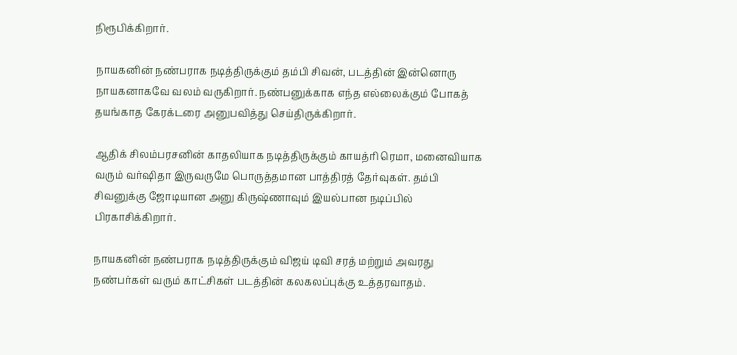நிரூபிக்கிறார்.

நாயகனின் நண்பராக நடித்திருக்கும் தம்பி சிவன், படத்தின் இன்னொரு நாயகனாகவே வலம் வருகிறார். நண்பனுக்காக எந்த எல்லைக்கும் போகத் தயங்காத கேரக்டரை அனுபவித்து செய்திருக்கிறார்.

ஆதிக் சிலம்பரசனின் காதலியாக நடித்திருக்கும் காயத்ரி ரெமா, மனைவியாக வரும் வர்ஷிதா இருவருமே பொருத்தமான பாத்திரத் தேர்வுகள். தம்பி சிவனுக்கு ஜோடியான அனு கிருஷ்ணாவும் இயல்பான நடிப்பில் பிரகாசிக்கிறார்.

நாயகனின் நண்பராக நடித்திருக்கும் விஜய் டிவி சரத் மற்றும் அவரது நண்பர்கள் வரும் காட்சிகள் படத்தின் கலகலப்புக்கு உத்தரவாதம்.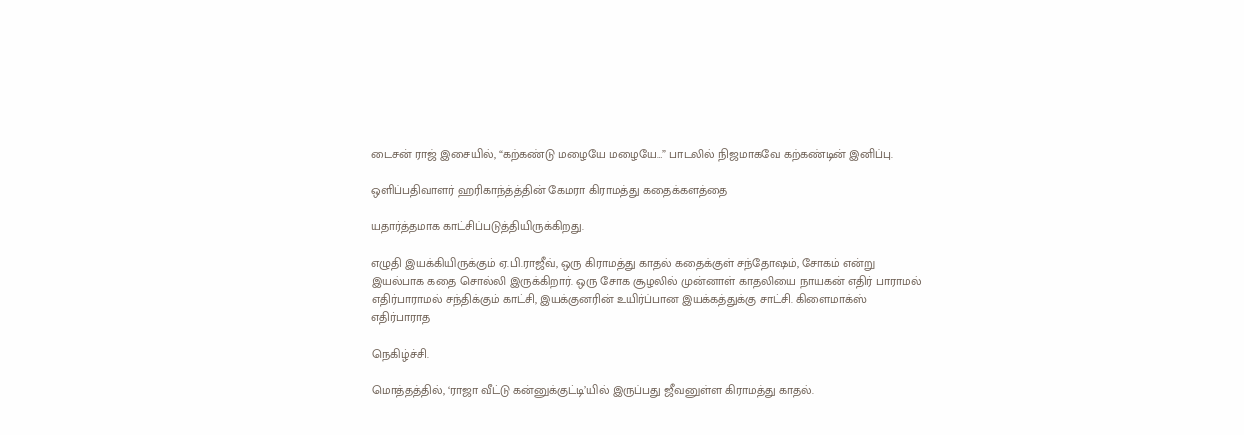டைசன் ராஜ் இசையில், “கற்கண்டு மழையே மழையே…” பாடலில் நிஜமாகவே கற்கண்டின் இனிப்பு.

ஒளிப்பதிவாளர் ஹரிகாந்த்த்தின் கேமரா கிராமத்து கதைக்களத்தை

யதார்த்தமாக காட்சிப்படுத்தியிருக்கிறது.

எழுதி இயக்கியிருக்கும் ஏ.பி.ராஜீவ், ஒரு கிராமத்து காதல் கதைக்குள் சந்தோஷம், சோகம் என்று இயல்பாக கதை சொல்லி இருக்கிறார். ஒரு சோக சூழலில் முன்னாள் காதலியை நாயகன் எதிர் பாராமல் எதிர்பாராமல் சந்திக்கும் காட்சி, இயக்குனரின் உயிர்ப்பான இயக்கத்துக்கு சாட்சி. கிளைமாக்ஸ் எதிர்பாராத

நெகிழ்ச்சி.

மொத்தத்தில், ‘ராஜா வீட்டு கன்னுக்குட்டி’யில் இருப்பது ஜீவனுள்ள கிராமத்து காதல்.